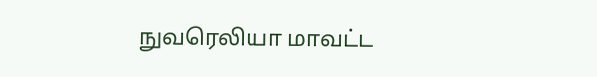நுவரெலியா மாவட்ட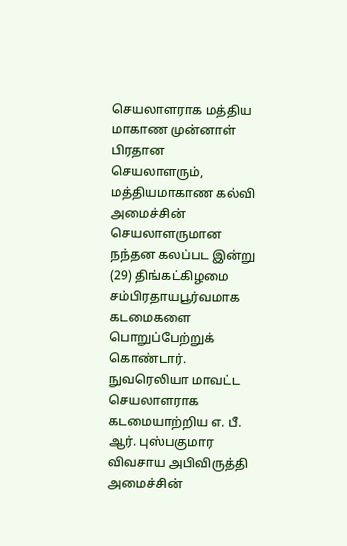செயலாளராக மத்திய மாகாண முன்னாள் பிரதான செயலாளரும், மத்தியமாகாண கல்வி அமைச்சின் செயலாளருமான நந்தன கலப்பட இன்று (29) திங்கட்கிழமை சம்பிரதாயபூர்வமாக கடமைகளை பொறுப்பேற்றுக் கொண்டார்.
நுவரெலியா மாவட்ட செயலாளராக கடமையாற்றிய எ. பீ. ஆர். புஸ்பகுமார விவசாய அபிவிருத்தி அமைச்சின்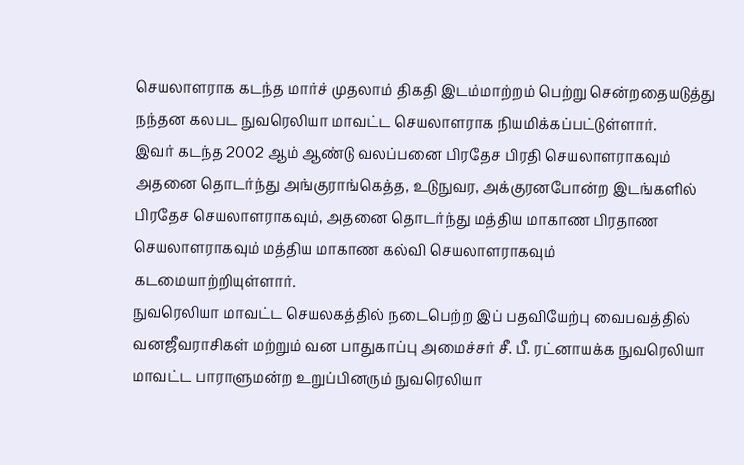செயலாளராக கடந்த மார்ச் முதலாம் திகதி இடம்மாற்றம் பெற்று சென்றதையடுத்து நந்தன கலபட நுவரெலியா மாவட்ட செயலாளராக நியமிக்கப்பட்டுள்ளார்.
இவர் கடந்த 2002 ஆம் ஆண்டு வலப்பனை பிரதேச பிரதி செயலாளராகவும் அதனை தொடர்ந்து அங்குராங்கெத்த, உடுநுவர, அக்குரனபோன்ற இடங்களில் பிரதேச செயலாளராகவும், அதனை தொடர்ந்து மத்திய மாகாண பிரதாண செயலாளராகவும் மத்திய மாகாண கல்வி செயலாளராகவும் கடமையாற்றியுள்ளார்.
நுவரெலியா மாவட்ட செயலகத்தில் நடைபெற்ற இப் பதவியேற்பு வைபவத்தில் வனஜீவராசிகள் மற்றும் வன பாதுகாப்பு அமைச்சர் சீ. பீ. ரட்னாயக்க நுவரெலியா மாவட்ட பாராளுமன்ற உறுப்பினரும் நுவரெலியா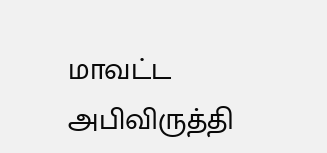மாவட்ட அபிவிருத்தி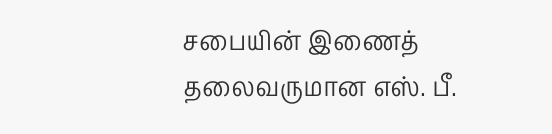சபையின் இணைத் தலைவருமான எஸ். பீ.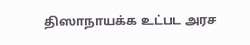திஸாநாயக்க உட்பட அரச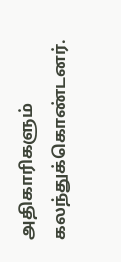அதிகாரிகளும் கலந்துக்கொண்டனர்.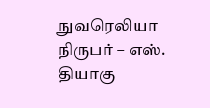நுவரெலியா நிருபர் – எஸ். தியாகு